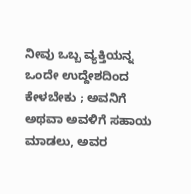ನೀವು ಒಬ್ಬ ವ್ಯಕ್ತಿಯನ್ನ ಒಂದೇ ಉದ್ದೇಶದಿಂದ ಕೇಳಬೇಕು ; ಅವನಿಗೆ ಅಥವಾ ಅವಳಿಗೆ ಸಹಾಯ ಮಾಡಲು, ಅವರ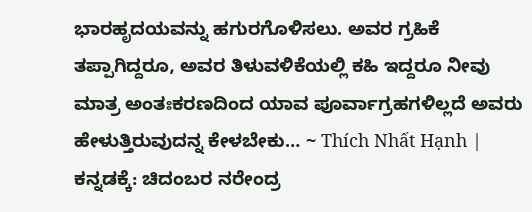ಭಾರಹೃದಯವನ್ನು ಹಗುರಗೊಳಿಸಲು. ಅವರ ಗ್ರಹಿಕೆ ತಪ್ಪಾಗಿದ್ದರೂ, ಅವರ ತಿಳುವಳಿಕೆಯಲ್ಲಿ ಕಹಿ ಇದ್ದರೂ ನೀವು ಮಾತ್ರ ಅಂತಃಕರಣದಿಂದ ಯಾವ ಪೂರ್ವಾಗ್ರಹಗಳಿಲ್ಲದೆ ಅವರು ಹೇಳುತ್ತಿರುವುದನ್ನ ಕೇಳಬೇಕು… ~ Thích Nhất Hạnh | ಕನ್ನಡಕ್ಕೆ: ಚಿದಂಬರ ನರೇಂದ್ರ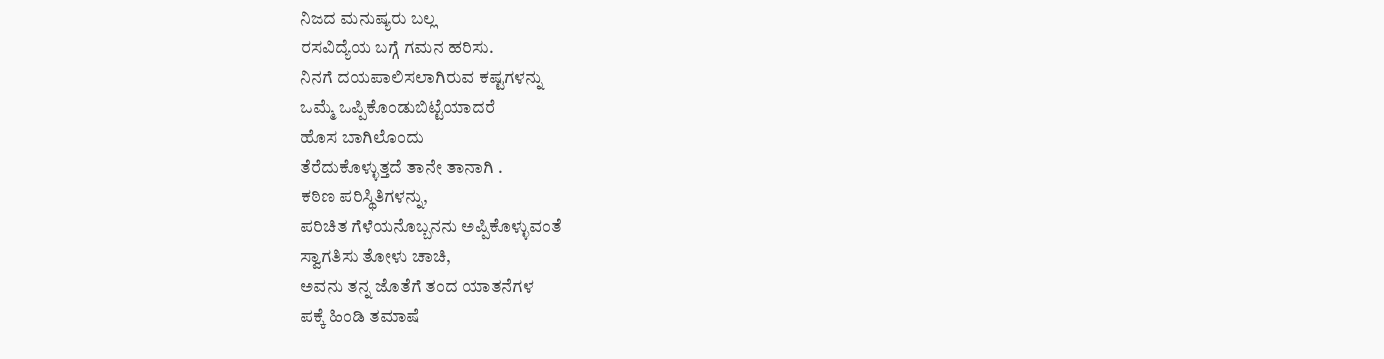ನಿಜದ ಮನುಷ್ಯರು ಬಲ್ಲ
ರಸವಿದ್ಯೆಯ ಬಗ್ಗೆ ಗಮನ ಹರಿಸು.
ನಿನಗೆ ದಯಪಾಲಿಸಲಾಗಿರುವ ಕಷ್ಟಗಳನ್ನು
ಒಮ್ಮೆ ಒಪ್ಪಿಕೊಂಡುಬಿಟ್ಟೆಯಾದರೆ
ಹೊಸ ಬಾಗಿಲೊಂದು
ತೆರೆದುಕೊಳ್ಳುತ್ತದೆ ತಾನೇ ತಾನಾಗಿ .
ಕಠಿಣ ಪರಿಸ್ಥಿತಿಗಳನ್ನು,
ಪರಿಚಿತ ಗೆಳೆಯನೊಬ್ಬನನು ಅಪ್ಪಿಕೊಳ್ಳುವಂತೆ
ಸ್ವಾಗತಿಸು ತೋಳು ಚಾಚಿ,
ಅವನು ತನ್ನ ಜೊತೆಗೆ ತಂದ ಯಾತನೆಗಳ
ಪಕ್ಕೆ ಹಿಂಡಿ ತಮಾಷೆ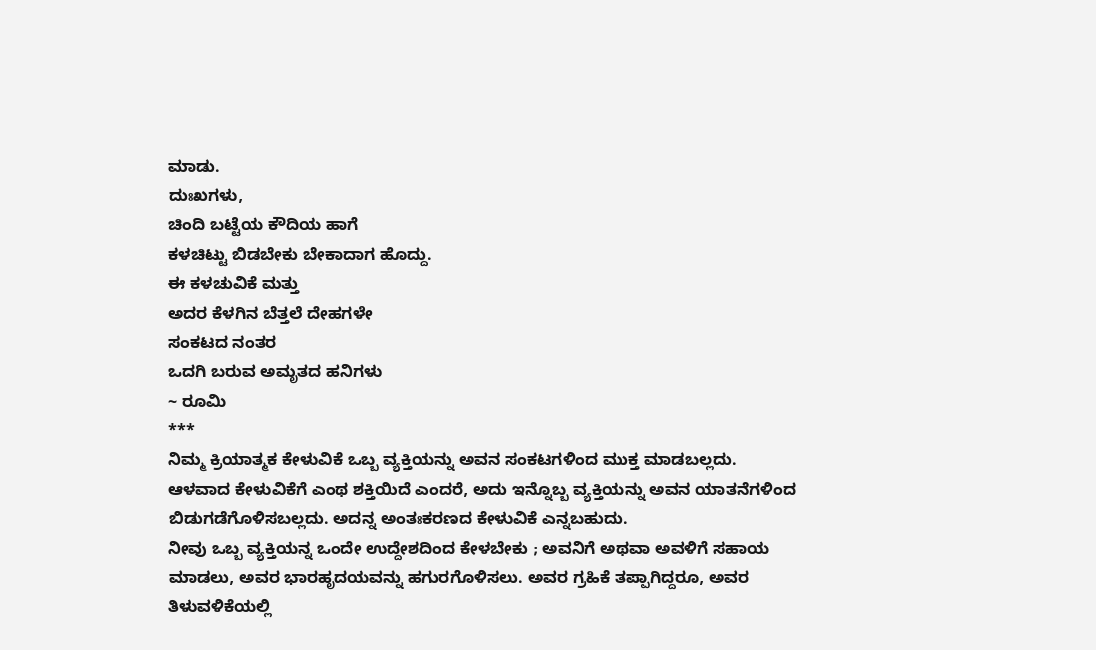ಮಾಡು.
ದುಃಖಗಳು,
ಚಿಂದಿ ಬಟ್ಟೆಯ ಕೌದಿಯ ಹಾಗೆ
ಕಳಚಿಟ್ಟು ಬಿಡಬೇಕು ಬೇಕಾದಾಗ ಹೊದ್ದು.
ಈ ಕಳಚುವಿಕೆ ಮತ್ತು
ಅದರ ಕೆಳಗಿನ ಬೆತ್ತಲೆ ದೇಹಗಳೇ
ಸಂಕಟದ ನಂತರ
ಒದಗಿ ಬರುವ ಅಮೃತದ ಹನಿಗಳು
~ ರೂಮಿ
***
ನಿಮ್ಮ ಕ್ರಿಯಾತ್ಮಕ ಕೇಳುವಿಕೆ ಒಬ್ಬ ವ್ಯಕ್ತಿಯನ್ನು ಅವನ ಸಂಕಟಗಳಿಂದ ಮುಕ್ತ ಮಾಡಬಲ್ಲದು.
ಆಳವಾದ ಕೇಳುವಿಕೆಗೆ ಎಂಥ ಶಕ್ತಿಯಿದೆ ಎಂದರೆ, ಅದು ಇನ್ನೊಬ್ಬ ವ್ಯಕ್ತಿಯನ್ನು ಅವನ ಯಾತನೆಗಳಿಂದ ಬಿಡುಗಡೆಗೊಳಿಸಬಲ್ಲದು. ಅದನ್ನ ಅಂತಃಕರಣದ ಕೇಳುವಿಕೆ ಎನ್ನಬಹುದು.
ನೀವು ಒಬ್ಬ ವ್ಯಕ್ತಿಯನ್ನ ಒಂದೇ ಉದ್ದೇಶದಿಂದ ಕೇಳಬೇಕು ; ಅವನಿಗೆ ಅಥವಾ ಅವಳಿಗೆ ಸಹಾಯ ಮಾಡಲು, ಅವರ ಭಾರಹೃದಯವನ್ನು ಹಗುರಗೊಳಿಸಲು. ಅವರ ಗ್ರಹಿಕೆ ತಪ್ಪಾಗಿದ್ದರೂ, ಅವರ ತಿಳುವಳಿಕೆಯಲ್ಲಿ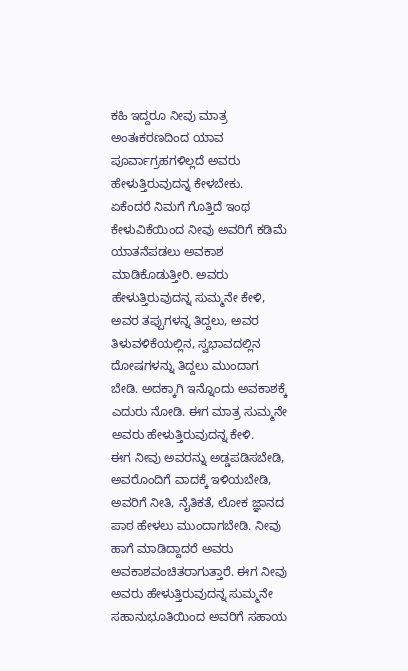ಕಹಿ ಇದ್ದರೂ ನೀವು ಮಾತ್ರ ಅಂತಃಕರಣದಿಂದ ಯಾವ ಪೂರ್ವಾಗ್ರಹಗಳಿಲ್ಲದೆ ಅವರು ಹೇಳುತ್ತಿರುವುದನ್ನ ಕೇಳಬೇಕು.
ಏಕೆಂದರೆ ನಿಮಗೆ ಗೊತ್ತಿದೆ ಇಂಥ ಕೇಳುವಿಕೆಯಿಂದ ನೀವು ಅವರಿಗೆ ಕಡಿಮೆ ಯಾತನೆಪಡಲು ಅವಕಾಶ ಮಾಡಿಕೊಡುತ್ತೀರಿ. ಅವರು ಹೇಳುತ್ತಿರುವುದನ್ನ ಸುಮ್ಮನೇ ಕೇಳಿ, ಅವರ ತಪ್ಪುಗಳನ್ನ ತಿದ್ದಲು, ಅವರ ತಿಳುವಳಿಕೆಯಲ್ಲಿನ, ಸ್ವಭಾವದಲ್ಲಿನ ದೋಷಗಳನ್ನು ತಿದ್ದಲು ಮುಂದಾಗ ಬೇಡಿ. ಅದಕ್ಕಾಗಿ ಇನ್ನೊಂದು ಅವಕಾಶಕ್ಕೆ ಎದುರು ನೋಡಿ. ಈಗ ಮಾತ್ರ ಸುಮ್ಮನೇ ಅವರು ಹೇಳುತ್ತಿರುವುದನ್ನ ಕೇಳಿ.
ಈಗ ನೀವು ಅವರನ್ನು ಅಡ್ಡಪಡಿಸಬೇಡಿ, ಅವರೊಂದಿಗೆ ವಾದಕ್ಕೆ ಇಳಿಯಬೇಡಿ, ಅವರಿಗೆ ನೀತಿ, ನೈತಿಕತೆ, ಲೋಕ ಜ್ಞಾನದ ಪಾಠ ಹೇಳಲು ಮುಂದಾಗಬೇಡಿ. ನೀವು ಹಾಗೆ ಮಾಡಿದ್ದಾದರೆ ಅವರು ಅವಕಾಶವಂಚಿತರಾಗುತ್ತಾರೆ. ಈಗ ನೀವು ಅವರು ಹೇಳುತ್ತಿರುವುದನ್ನ ಸುಮ್ಮನೇ ಸಹಾನುಭೂತಿಯಿಂದ ಅವರಿಗೆ ಸಹಾಯ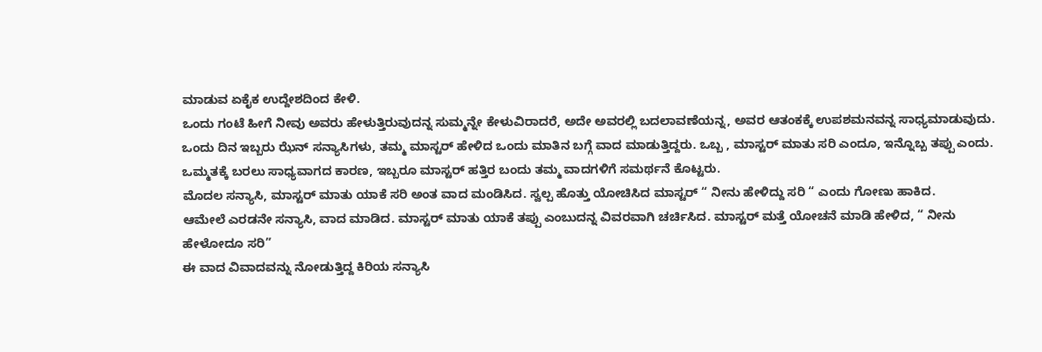ಮಾಡುವ ಏಕೈಕ ಉದ್ದೇಶದಿಂದ ಕೇಳಿ.
ಒಂದು ಗಂಟೆ ಹೀಗೆ ನೀವು ಅವರು ಹೇಳುತ್ತಿರುವುದನ್ನ ಸುಮ್ಮನ್ನೇ ಕೇಳುವಿರಾದರೆ, ಅದೇ ಅವರಲ್ಲಿ ಬದಲಾವಣೆಯನ್ನ, ಅವರ ಆತಂಕಕ್ಕೆ ಉಪಶಮನವನ್ನ ಸಾಧ್ಯಮಾಡುವುದು.
ಒಂದು ದಿನ ಇಬ್ಬರು ಝೆನ್ ಸನ್ಯಾಸಿಗಳು, ತಮ್ಮ ಮಾಸ್ಟರ್ ಹೇಳಿದ ಒಂದು ಮಾತಿನ ಬಗ್ಗೆ ವಾದ ಮಾಡುತ್ತಿದ್ದರು. ಒಬ್ಬ , ಮಾಸ್ಟರ್ ಮಾತು ಸರಿ ಎಂದೂ, ಇನ್ನೊಬ್ಬ ತಪ್ಪು ಎಂದು. ಒಮ್ಮತಕ್ಕೆ ಬರಲು ಸಾಧ್ಯವಾಗದ ಕಾರಣ, ಇಬ್ಬರೂ ಮಾಸ್ಟರ್ ಹತ್ತಿರ ಬಂದು ತಮ್ಮ ವಾದಗಳಿಗೆ ಸಮರ್ಥನೆ ಕೊಟ್ಟರು.
ಮೊದಲ ಸನ್ಯಾಸಿ, ಮಾಸ್ಟರ್ ಮಾತು ಯಾಕೆ ಸರಿ ಅಂತ ವಾದ ಮಂಡಿಸಿದ. ಸ್ವಲ್ಪ ಹೊತ್ತು ಯೋಚಿಸಿದ ಮಾಸ್ಟರ್ “ ನೀನು ಹೇಳಿದ್ದು ಸರಿ “ ಎಂದು ಗೋಣು ಹಾಕಿದ.
ಆಮೇಲೆ ಎರಡನೇ ಸನ್ಯಾಸಿ, ವಾದ ಮಾಡಿದ. ಮಾಸ್ಟರ್ ಮಾತು ಯಾಕೆ ತಪ್ಪು ಎಂಬುದನ್ನ ವಿವರವಾಗಿ ಚರ್ಚಿಸಿದ. ಮಾಸ್ಟರ್ ಮತ್ತೆ ಯೋಚನೆ ಮಾಡಿ ಹೇಳಿದ, “ ನೀನು ಹೇಳೋದೂ ಸರಿ”
ಈ ವಾದ ವಿವಾದವನ್ನು ನೋಡುತ್ತಿದ್ದ ಕಿರಿಯ ಸನ್ಯಾಸಿ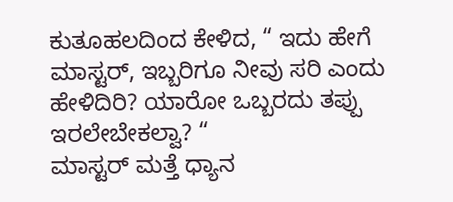ಕುತೂಹಲದಿಂದ ಕೇಳಿದ, “ ಇದು ಹೇಗೆ ಮಾಸ್ಟರ್, ಇಬ್ಬರಿಗೂ ನೀವು ಸರಿ ಎಂದು ಹೇಳಿದಿರಿ? ಯಾರೋ ಒಬ್ಬರದು ತಪ್ಪು ಇರಲೇಬೇಕಲ್ವಾ? “
ಮಾಸ್ಟರ್ ಮತ್ತೆ ಧ್ಯಾನ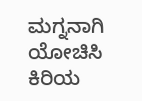ಮಗ್ನನಾಗಿ ಯೋಚಿಸಿ ಕಿರಿಯ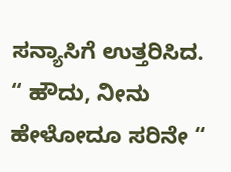ಸನ್ಯಾಸಿಗೆ ಉತ್ತರಿಸಿದ.
“ ಹೌದು, ನೀನು ಹೇಳೋದೂ ಸರಿನೇ “